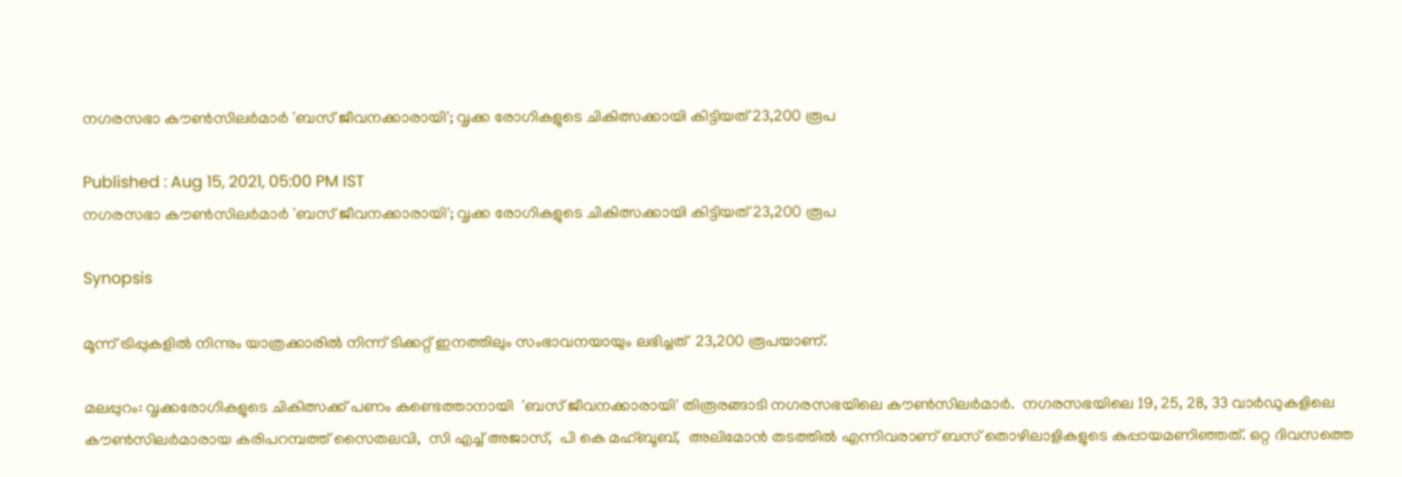നഗരസഭാ കൗൺസിലർമാർ 'ബസ് ജീവനക്കാരായി'; വൃക്ക രോഗികളുടെ ചികിത്സക്കായി കിട്ടിയത് 23,200 രൂപ

Published : Aug 15, 2021, 05:00 PM IST
നഗരസഭാ കൗൺസിലർമാർ 'ബസ് ജീവനക്കാരായി'; വൃക്ക രോഗികളുടെ ചികിത്സക്കായി കിട്ടിയത് 23,200 രൂപ

Synopsis

മൂന്ന് ട്രിപ്പുകളില്‍ നിന്നും യാത്രക്കാരിൽ നിന്ന് ടിക്കറ്റ് ഇനത്തിലും സംഭാവനയായും ലഭിച്ചത്  23,200 രൂപയാണ്.

മലപ്പുറം: വൃക്കരോഗികളുടെ ചികിത്സക്ക് പണം കണ്ടെത്താനായി  'ബസ് ജീവനക്കാരായി' തിരൂരങ്ങാടി നഗരസഭയിലെ കൗൺസിലർമാർ.  നഗരസഭയിലെ 19, 25, 28, 33 വാര്‍ഡുകളിലെ കൗൺസിലർമാരായ കരിപറമ്പത്ത് സൈതലവി,  സി എച്ച് അജാസ്,  പി കെ മഹ്ബൂബ്,  അലിമോൻ തടത്തിൽ എന്നിവരാണ് ബസ് തൊഴിലാളികളുടെ കുപ്പായമണിഞ്ഞത്. ഒറ്റ ദിവസത്തെ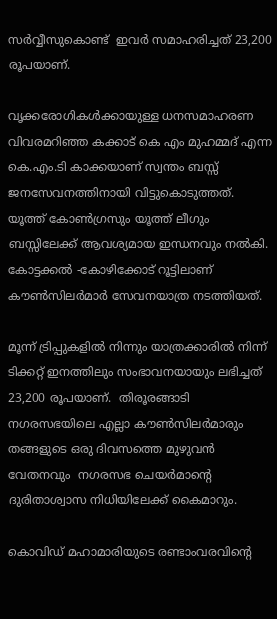സര്‍വ്വീസുകൊണ്ട്  ഇവര്‍ സമാഹരിച്ചത് 23,200 രൂപയാണ്.

വൃക്കരോഗികള്‍ക്കായുള്ള ധനസമാഹരണ വിവരമറിഞ്ഞ കക്കാട് കെ എം മുഹമ്മദ് എന്ന കെ.എം.ടി കാക്കയാണ് സ്വന്തം ബസ്സ് ജനസേവനത്തിനായി വിട്ടുകൊടുത്തത്. യൂത്ത് കോൺഗ്രസും യൂത്ത് ലീഗും ബസ്സിലേക്ക് ആവശ്യമായ ഇന്ധനവും നൽകി. കോട്ടക്കൽ -കോഴിക്കോട് റൂട്ടിലാണ് കൗൺസിലർമാര്‍ സേവനയാത്ര നടത്തിയത്.

മൂന്ന് ട്രിപ്പുകളില്‍ നിന്നും യാത്രക്കാരിൽ നിന്ന് ടിക്കറ്റ് ഇനത്തിലും സംഭാവനയായും ലഭിച്ചത്  23,200 രൂപയാണ്.  തിരൂരങ്ങാടി നഗരസഭയിലെ എല്ലാ കൗൺസിലർമാരും തങ്ങളുടെ ഒരു ദിവസത്തെ മുഴുവൻ വേതനവും  നഗരസഭ ചെയർമാന്‍റെ ദുരിതാശ്വാസ നിധിയിലേക്ക് കൈമാറും.

കൊവിഡ് മഹാമാരിയുടെ രണ്ടാംവരവിന്റെ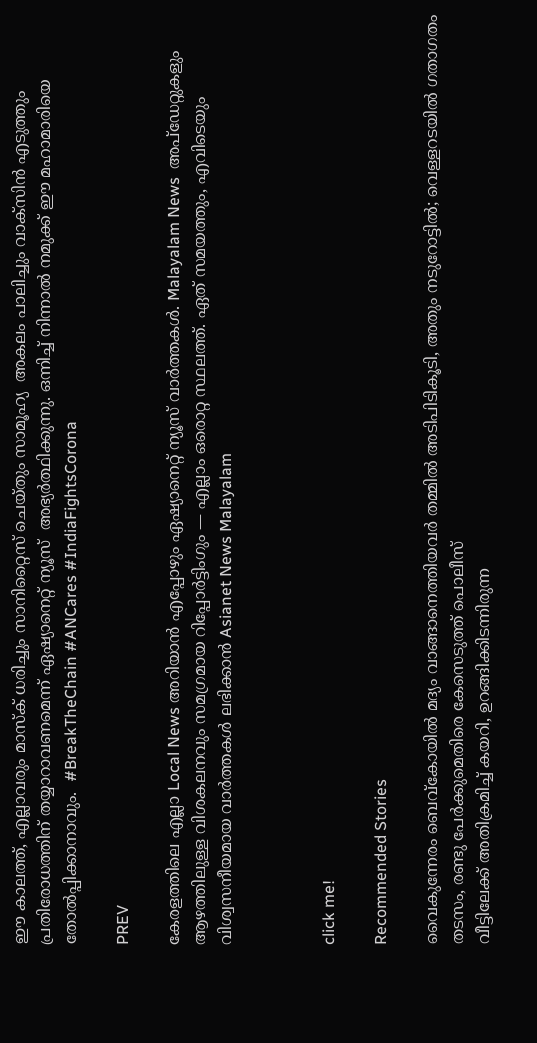ഈ കാലത്ത്, എല്ലാവരും മാസ്‌ക് ധരിച്ചും സാനിറ്റൈസ് ചെയ്തും സാമൂഹ്യ  അകലം പാലിച്ചും വാക്‌സിന്‍ എടുത്തും പ്രതിരോധത്തിന് തയ്യാറാവണമെന്ന് ഏഷ്യാനെറ്റ് ന്യൂസ്  അഭ്യര്‍ത്ഥിക്കുന്നു. ഒന്നിച്ച് നിന്നാല്‍ നമുക്ക് ഈ മഹാമാരിയെ തോല്‍പ്പിക്കാനാവും.  #BreakTheChain #ANCares #IndiaFightsCorona

PREV

കേരളത്തിലെ എല്ലാ Local News അറിയാൻ എപ്പോഴും ഏഷ്യാനെറ്റ് ന്യൂസ് വാർത്തകൾ. Malayalam News  അപ്‌ഡേറ്റുകളും ആഴത്തിലുള്ള വിശകലനവും സമഗ്രമായ റിപ്പോർട്ടിംഗും — എല്ലാം ഒരൊറ്റ സ്ഥലത്ത്. ഏത് സമയത്തും, എവിടെയും വിശ്വസനീയമായ വാർത്തകൾ ലഭിക്കാൻ Asianet News Malayalam



click me!

Recommended Stories

വൈകുന്നേരം ബെവ്കോയിൽ മദ്യം വാങ്ങാനെത്തിയവർ തമ്മിൽ അടിപിടികൂടി, അതും നടുറോട്ടിൽ; വെള്ളറടയിൽ ഗതാഗതം തടസം, രണ്ടു പേർക്കുമെതിരെ കേസെടുത്ത് പൊലീസ്
വീട്ടിലേക്ക് അതിക്രമിച്ച് കയറി, ഉറങ്ങിക്കിടന്നിരുന്ന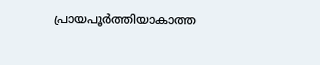പ്രായപൂര്‍ത്തിയാകാത്ത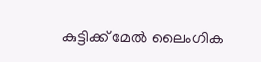കുട്ടിക്ക് മേൽ ലൈംഗിക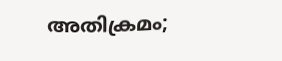അതിക്രമം;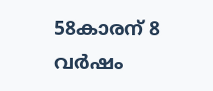58കാരന് 8 വര്‍ഷം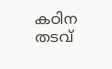കഠിന തടവ്